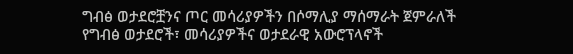ግብፅ ወታደሮቿንና ጦር መሳሪያዎችን በሶማሊያ ማሰማራት ጀምራለች
የግብፅ ወታደሮች፣ መሳሪያዎችና ወታደራዊ አውሮፕላኖች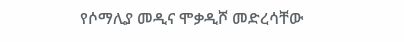የሶማሊያ መዲና ሞቃዲሾ መድረሳቸው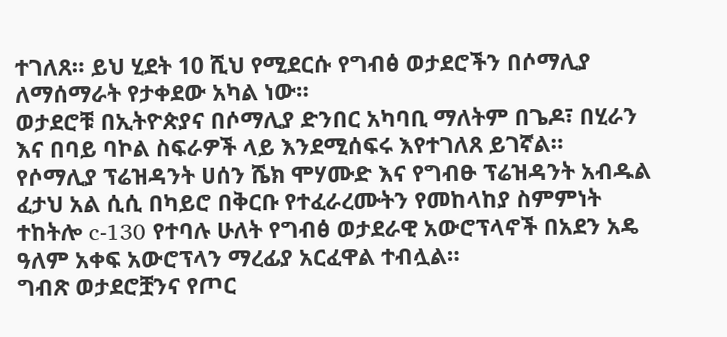ተገለጸ። ይህ ሂደት 10 ሺህ የሚደርሱ የግብፅ ወታደሮችን በሶማሊያ ለማሰማራት የታቀደው አካል ነው።
ወታደሮቹ በኢትዮጵያና በሶማሊያ ድንበር አካባቢ ማለትም በጌዶ፣ በሂራን እና በባይ ባኮል ስፍራዎች ላይ እንደሚሰፍሩ እየተገለጸ ይገኛል።
የሶማሊያ ፕሬዝዳንት ሀሰን ሼክ ሞሃሙድ እና የግብፁ ፕሬዝዳንት አብዱል ፈታህ አል ሲሲ በካይሮ በቅርቡ የተፈራረሙትን የመከላከያ ስምምነት ተከትሎ c-130 የተባሉ ሁለት የግብፅ ወታደራዊ አውሮፕላኖች በአደን አዴ ዓለም አቀፍ አውሮፕላን ማረፊያ አርፈዋል ተብሏል።
ግብጽ ወታደሮቿንና የጦር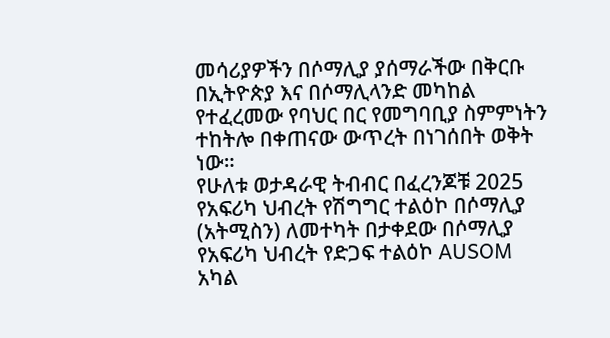መሳሪያዎችን በሶማሊያ ያሰማራችው በቅርቡ በኢትዮጵያ እና በሶማሊላንድ መካከል የተፈረመው የባህር በር የመግባቢያ ስምምነትን ተከትሎ በቀጠናው ውጥረት በነገሰበት ወቅት ነው።
የሁለቱ ወታዳራዊ ትብብር በፈረንጆቹ 2025 የአፍሪካ ህብረት የሽግግር ተልዕኮ በሶማሊያ (አትሚስን) ለመተካት በታቀደው በሶማሊያ የአፍሪካ ህብረት የድጋፍ ተልዕኮ AUSOM አካል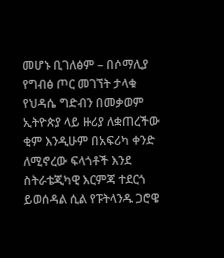መሆኑ ቢገለፅም – በሶማሊያ የግብፅ ጦር መገኘት ታላቁ የህዳሴ ግድብን በመቃወም ኢትዮጵያ ላይ ዙሪያ ለቋጠረችው ቂም እንዲሁም በአፍሪካ ቀንድ ለሚኖረው ፍላጎቶች እንደ ስትራቴጂካዊ እርምጃ ተደርጎ ይወሰዳል ሲል የፑትላንዱ ጋሮዌ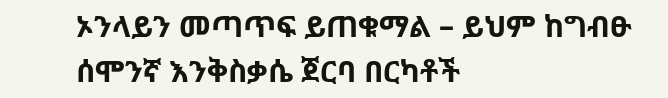ኦንላይን መጣጥፍ ይጠቁማል – ይህም ከግብፁ ሰሞንኛ እንቅስቃሴ ጀርባ በርካቶች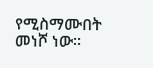የሚስማሙበት መነሾ ነው።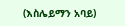(እስሌይማን አባይ)